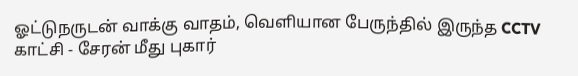ஓட்டுநருடன் வாக்கு வாதம், வெளியான பேருந்தில் இருந்த CCTV காட்சி - சேரன் மீது புகார்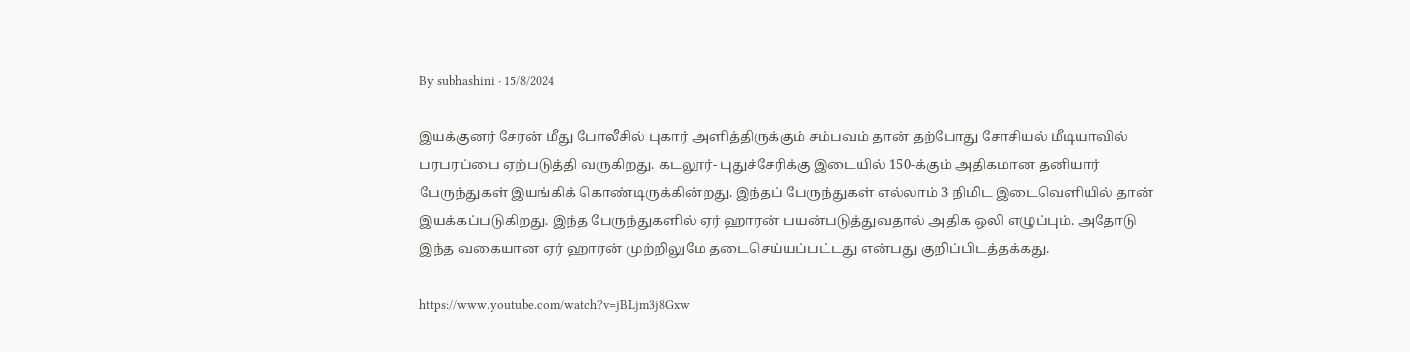By subhashini · 15/8/2024

இயக்குனர் சேரன் மீது போலீசில் புகார் அளித்திருக்கும் சம்பவம் தான் தற்போது சோசியல் மீடியாவில் பரபரப்பை ஏற்படுத்தி வருகிறது. கடலூர்- புதுச்சேரிக்கு இடையில் 150-க்கும் அதிகமான தனியார் பேருந்துகள் இயங்கிக் கொண்டிருக்கின்றது. இந்தப் பேருந்துகள் எல்லாம் 3 நிமிட இடைவெளியில் தான் இயக்கப்படுகிறது. இந்த பேருந்துகளில் ஏர் ஹாரன் பயன்படுத்துவதால் அதிக ஒலி எழுப்பும். அதோடு இந்த வகையான ஏர் ஹாரன் முற்றிலுமே தடைசெய்யப்பட்டது என்பது குறிப்பிடத்தக்கது.

https://www.youtube.com/watch?v=jBLjm3j8Gxw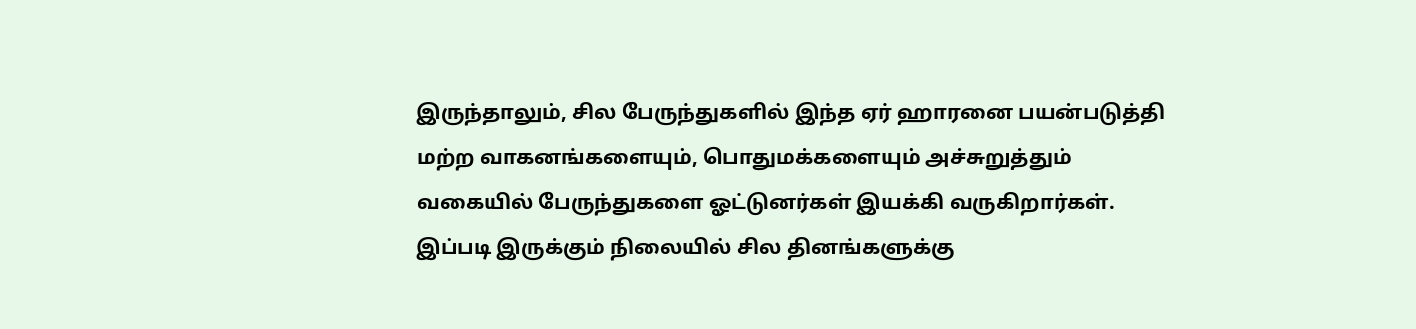இருந்தாலும், சில பேருந்துகளில் இந்த ஏர் ஹாரனை பயன்படுத்தி மற்ற வாகனங்களையும், பொதுமக்களையும் அச்சுறுத்தும் வகையில் பேருந்துகளை ஓட்டுனர்கள் இயக்கி வருகிறார்கள். இப்படி இருக்கும் நிலையில் சில தினங்களுக்கு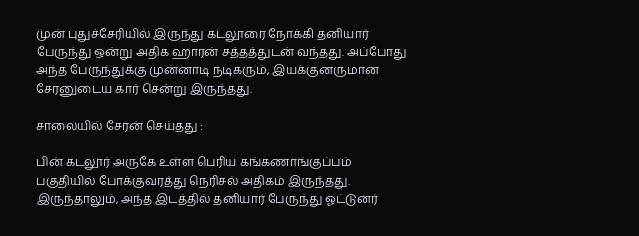முன் புதுச்சேரியில் இருந்து கடலூரை நோக்கி தனியார் பேருந்து ஒன்று அதிக ஹாரன் சத்தத்துடன் வந்தது. அப்போது அந்த பேருந்துக்கு முன்னாடி நடிகரும், இயக்குனருமான சேரனுடைய கார் சென்று இருந்தது.

சாலையில் சேரன் செய்தது :

பின் கடலூர் அருகே உள்ள பெரிய கங்கணாங்குப்பம் பகுதியில் போக்குவரத்து நெரிசல் அதிகம் இருந்தது. இருந்தாலும், அந்த இடத்தில் தனியார் பேருந்து ஓட்டுனர்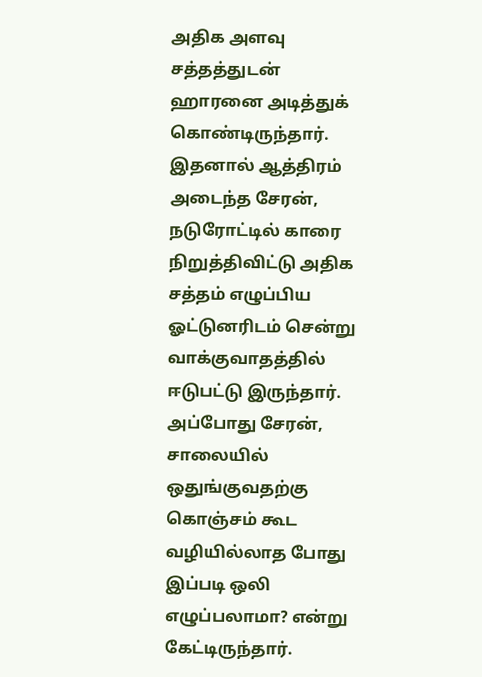அதிக அளவு சத்தத்துடன் ஹாரனை அடித்துக் கொண்டிருந்தார். இதனால் ஆத்திரம் அடைந்த சேரன், நடுரோட்டில் காரை நிறுத்திவிட்டு அதிக சத்தம் எழுப்பிய ஓட்டுனரிடம் சென்று வாக்குவாதத்தில் ஈடுபட்டு இருந்தார். அப்போது சேரன், சாலையில் ஒதுங்குவதற்கு கொஞ்சம் கூட வழியில்லாத போது இப்படி ஒலி எழுப்பலாமா? என்று கேட்டிருந்தார்.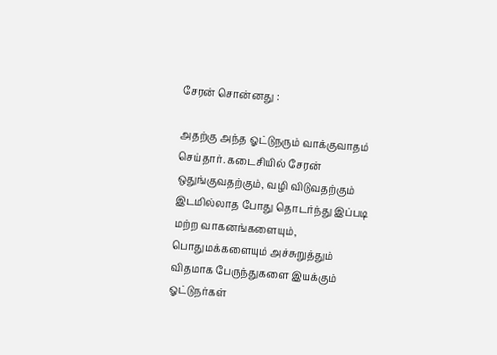சேரன் சொன்னது :

அதற்கு அந்த ஓட்டுநரும் வாக்குவாதம் செய்தார். கடைசியில் சேரன் ஒதுங்குவதற்கும், வழி விடுவதற்கும் இடமில்லாத போது தொடர்ந்து இப்படி மற்ற வாகனங்களையும், பொதுமக்களையும் அச்சுறுத்தும் விதமாக பேருந்துகளை இயக்கும் ஓட்டுநர்கள்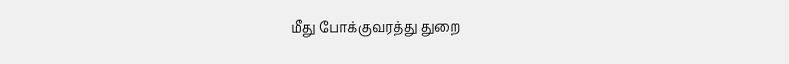மீது போக்குவரத்து துறை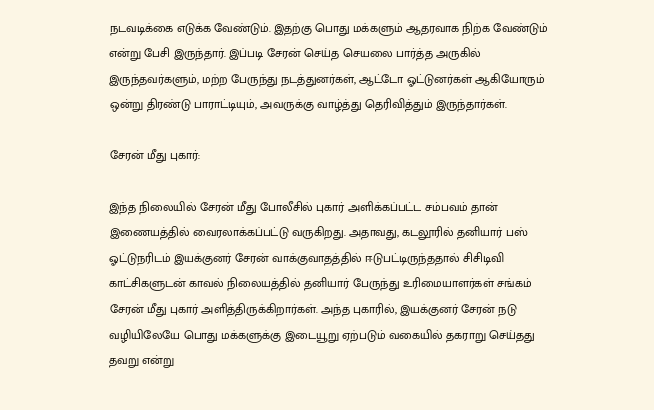நடவடிக்கை எடுக்க வேண்டும். இதற்கு பொது மக்களும் ஆதரவாக நிற்க வேண்டும் என்று பேசி இருந்தார். இப்படி சேரன் செய்த செயலை பார்த்த அருகில் இருந்தவர்களும், மற்ற பேருந்து நடத்துனர்கள், ஆட்டோ ஓட்டுனர்கள் ஆகியோரும் ஒன்று திரண்டு பாராட்டியும், அவருக்கு வாழ்த்து தெரிவித்தும் இருந்தார்கள்.

சேரன் மீது புகார்:

இந்த நிலையில் சேரன் மீது போலீசில் புகார் அளிக்கப்பட்ட சம்பவம் தான் இணையத்தில் வைரலாக்கப்பட்டு வருகிறது. அதாவது, கடலூரில் தனியார் பஸ் ஓட்டுநரிடம் இயக்குனர் சேரன் வாக்குவாதத்தில் ஈடுபட்டிருந்ததால் சிசிடிவி காட்சிகளுடன் காவல் நிலையத்தில் தனியார் பேருந்து உரிமையாளர்கள் சங்கம் சேரன் மீது புகார் அளித்திருக்கிறார்கள். அந்த புகாரில், இயக்குனர் சேரன் நடு வழியிலேயே பொது மக்களுக்கு இடையூறு ஏற்படும் வகையில் தகராறு செய்தது தவறு என்று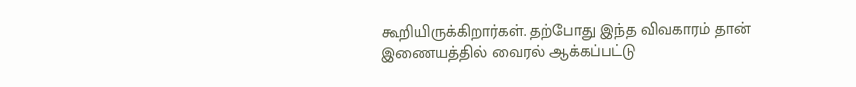கூறியிருக்கிறார்கள். தற்போது இந்த விவகாரம் தான் இணையத்தில் வைரல் ஆக்கப்பட்டு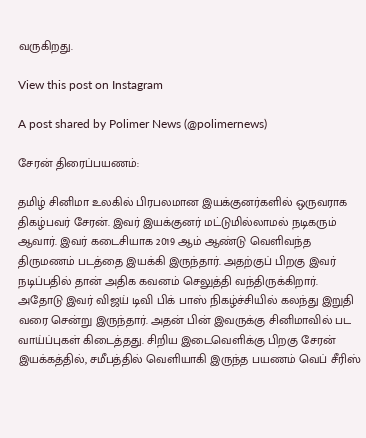வருகிறது.

View this post on Instagram

A post shared by Polimer News (@polimernews)

சேரன் திரைப்பயணம்:

தமிழ் சினிமா உலகில் பிரபலமான இயக்குனர்களில் ஒருவராக திகழ்பவர் சேரன். இவர் இயக்குனர் மட்டுமில்லாமல் நடிகரும் ஆவார். இவர் கடைசியாக 2019 ஆம் ஆண்டு வெளிவந்த திருமணம் படத்தை இயக்கி இருந்தார். அதற்குப் பிறகு இவர் நடிப்பதில் தான் அதிக கவனம் செலுத்தி வந்திருக்கிறார். அதோடு இவர் விஜய் டிவி பிக் பாஸ் நிகழ்ச்சியில் கலந்து இறுதி வரை சென்று இருந்தார். அதன் பின் இவருக்கு சினிமாவில் பட வாய்ப்புகள் கிடைத்தது. சிறிய இடைவெளிக்கு பிறகு சேரன் இயக்கத்தில், சமீபத்தில் வெளியாகி இருந்த பயணம் வெப் சீரிஸ்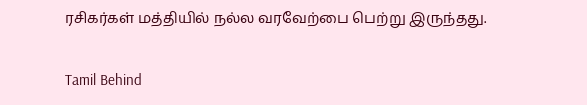ரசிகர்கள் மத்தியில் நல்ல வரவேற்பை பெற்று இருந்தது.

Tamil Behind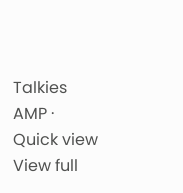Talkies AMP · Quick view
View full